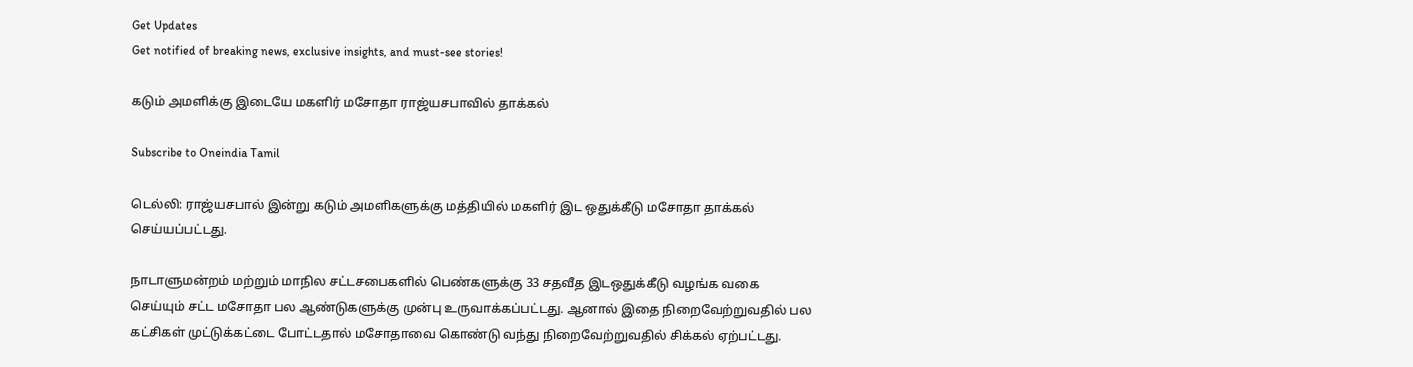Get Updates
Get notified of breaking news, exclusive insights, and must-see stories!

கடும் அமளிக்கு இடையே மகளிர் மசோதா ராஜ்யசபாவில் தாக்கல்

Subscribe to Oneindia Tamil

டெல்லி: ராஜ்யசபால் இன்று கடும் அமளிகளுக்கு மத்தியில் மகளிர் இட ஒதுக்கீடு மசோதா தாக்கல் செய்யப்பட்டது.

நாடாளுமன்றம் மற்றும் மாநில சட்டசபைகளில் பெண்களுக்கு 33 சதவீத இடஒதுக்கீடு வழங்க வகை செய்யும் சட்ட மசோதா பல ஆண்டுகளுக்கு முன்பு உருவாக்கப்பட்டது. ஆனால் இதை நிறைவேற்றுவதில் பல கட்சிகள் முட்டுக்கட்டை போட்டதால் மசோதாவை கொண்டு வந்து நிறைவேற்றுவதில் சிக்கல் ஏற்பட்டது.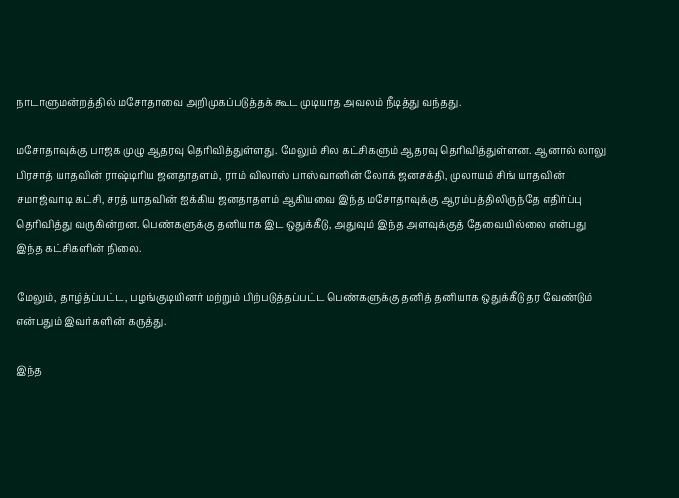நாடாளுமன்றத்தில் மசோதாவை அறிமுகப்படுத்தக் கூட முடியாத அவலம் நீடித்து வந்தது.

மசோதாவுக்கு பாஜக முழு ஆதரவு தெரிவித்துள்ளது. மேலும் சில கட்சிகளும் ஆதரவு தெரிவித்துள்ளன. ஆனால் லாலு பிரசாத் யாதவின் ராஷ்டிரிய ஜனதாதளம், ராம் விலாஸ் பாஸ்வானின் லோக் ஜனசக்தி, முலாயம் சிங் யாதவின் சமாஜ்வாடி கட்சி, சரத் யாதவின் ஐக்கிய ஜனதாதளம் ஆகியவை இந்த மசோதாவுக்கு ஆரம்பத்திலிருந்தே எதிர்ப்பு தெரிவித்து வருகின்றன. பெண்களுக்கு தனியாக இட ஒதுக்கீடு, அதுவும் இந்த அளவுக்குத் தேவையில்லை என்பது இந்த கட்சிகளின் நிலை.

மேலும், தாழ்த்ப்பட்ட, பழங்குடியினர் மற்றும் பிற்படுத்தப்பட்ட பெண்களுக்கு தனித் தனியாக ஒதுக்கீடு தர வேண்டும் என்பதும் இவர்களின் கருத்து.

இந்த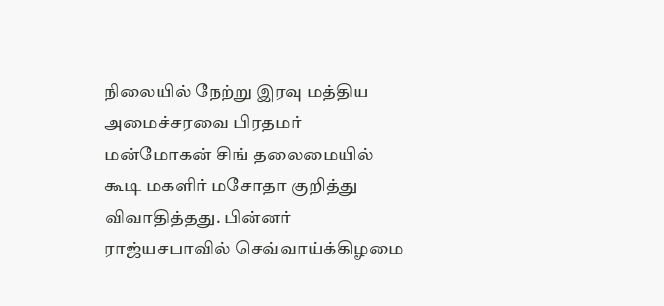நிலையில் நேற்று இரவு மத்திய அமைச்சரவை பிரதமர் மன்மோகன் சிங் தலைமையில் கூடி மகளிர் மசோதா குறித்து விவாதித்தது. பின்னர் ராஜ்யசபாவில் செவ்வாய்க்கிழமை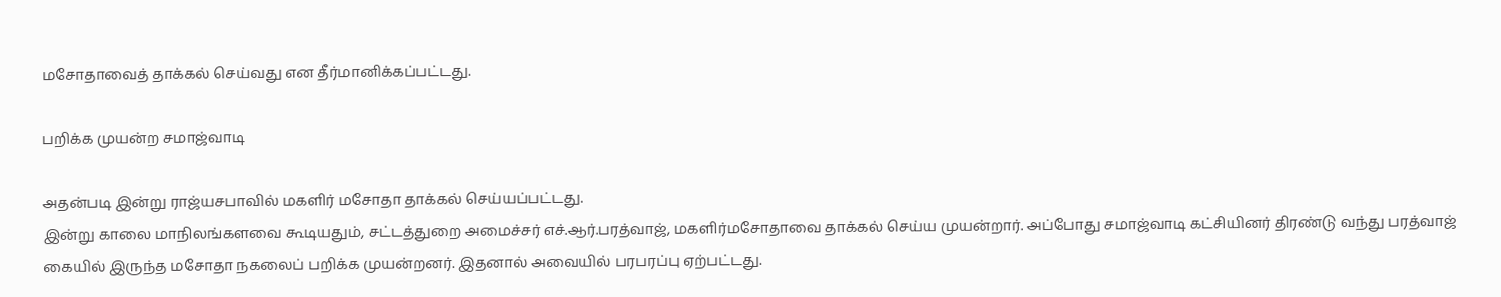மசோதாவைத் தாக்கல் செய்வது என தீர்மானிக்கப்பட்டது.

பறிக்க முயன்ற சமாஜ்வாடி

அதன்படி இன்று ராஜ்யசபாவில் மகளிர் மசோதா தாக்கல் செய்யப்பட்டது.
இன்று காலை மாநிலங்களவை கூடியதும், சட்டத்துறை அமைச்சர் எச்.ஆர்.பரத்வாஜ், மகளிர்மசோதாவை தாக்கல் செய்ய முயன்றார். அப்போது சமாஜ்வாடி கட்சியினர் திரண்டு வந்து பரத்வாஜ் கையில் இருந்த மசோதா நகலைப் பறிக்க முயன்றனர். இதனால் அவையில் பரபரப்பு ஏற்பட்டது.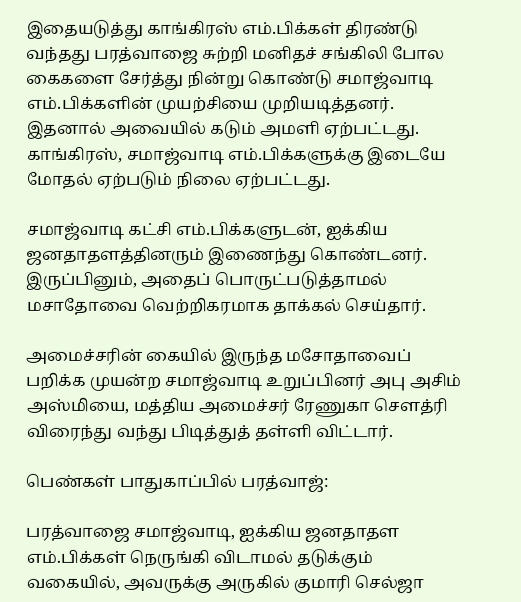இதையடுத்து காங்கிரஸ் எம்.பிக்கள் திரண்டு வந்தது பரத்வாஜை சுற்றி மனிதச் சங்கிலி போல கைகளை சேர்த்து நின்று கொண்டு சமாஜ்வாடி எம்.பிக்களின் முயற்சியை முறியடித்தனர். இதனால் அவையில் கடும் அமளி ஏற்பட்டது. காங்கிரஸ், சமாஜ்வாடி எம்.பிக்களுக்கு இடையே மோதல் ஏற்படும் நிலை ஏற்பட்டது.

சமாஜ்வாடி கட்சி எம்.பிக்களுடன், ஐக்கிய ஜனதாதளத்தினரும் இணைந்து கொண்டனர். இருப்பினும், அதைப் பொருட்படுத்தாமல் மசாதோவை வெற்றிகரமாக தாக்கல் செய்தார்.

அமைச்சரின் கையில் இருந்த மசோதாவைப் பறிக்க முயன்ற சமாஜ்வாடி உறுப்பினர் அபு அசிம் அஸ்மியை, மத்திய அமைச்சர் ரேணுகா செளத்ரி விரைந்து வந்து பிடித்துத் தள்ளி விட்டார்.

பெண்கள் பாதுகாப்பில் பரத்வாஜ்:

பரத்வாஜை சமாஜ்வாடி, ஐக்கிய ஜனதாதள எம்.பிக்கள் நெருங்கி விடாமல் தடுக்கும் வகையில், அவருக்கு அருகில் குமாரி செல்ஜா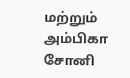மற்றும் அம்பிகா சோனி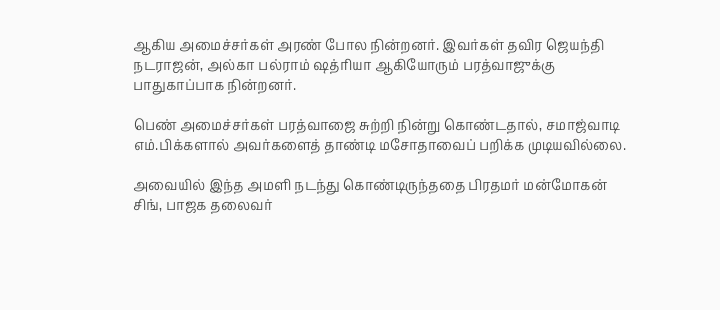ஆகிய அமைச்சர்கள் அரண் போல நின்றனர். இவர்கள் தவிர ஜெயந்தி நடராஜன், அல்கா பல்ராம் ஷத்ரியா ஆகியோரும் பரத்வாஜுக்கு பாதுகாப்பாக நின்றனர்.

பெண் அமைச்சர்கள் பரத்வாஜை சுற்றி நின்று கொண்டதால், சமாஜ்வாடி எம்.பிக்களால் அவர்களைத் தாண்டி மசோதாவைப் பறிக்க முடியவில்லை.

அவையில் இந்த அமளி நடந்து கொண்டிருந்ததை பிரதமர் மன்மோகன் சிங், பாஜக தலைவர்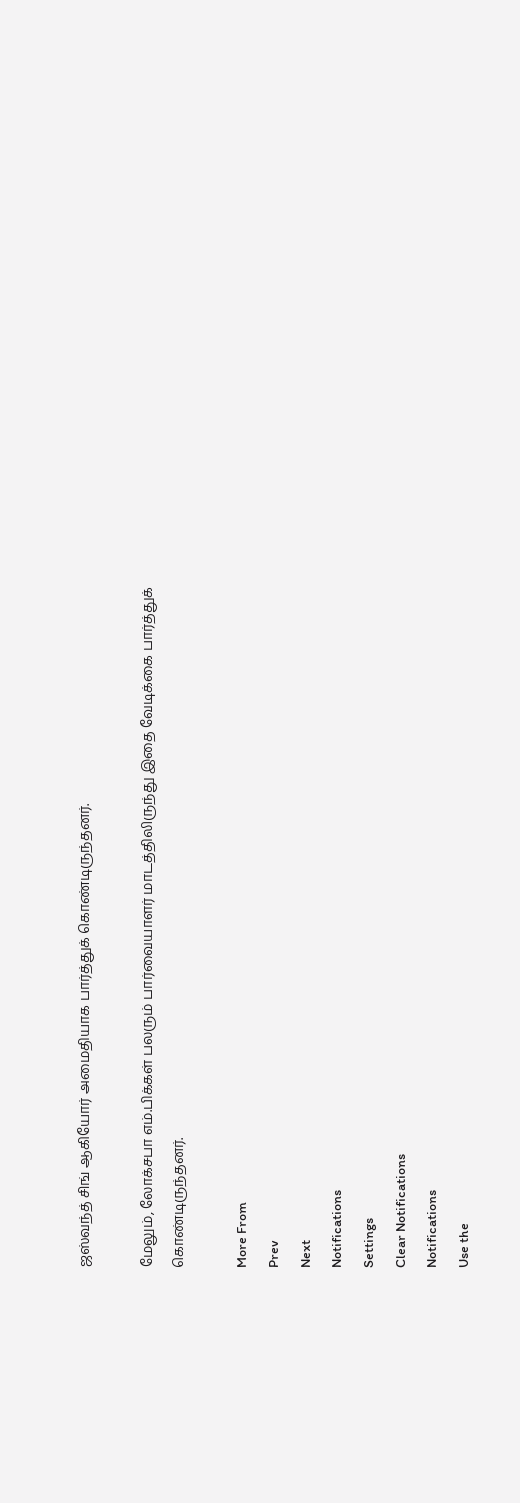ஜஸ்வந்த் சிங் ஆகியோர் அமைதியாக பார்த்துக் கொண்டிருந்தனர்.

மேலும், லோக்சபா எம்.பிக்கள் பலரும் பார்வையாளர் மாடத்திலிருந்து இதை வேடிக்கை பார்த்துக் கொண்டிருந்தனர்.

More From
Prev
Next
Notifications
Settings
Clear Notifications
Notifications
Use the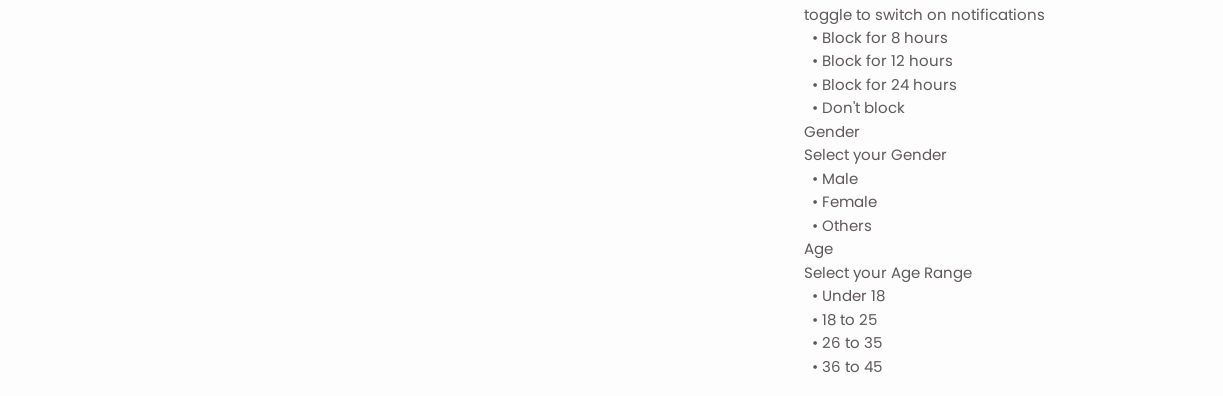toggle to switch on notifications
  • Block for 8 hours
  • Block for 12 hours
  • Block for 24 hours
  • Don't block
Gender
Select your Gender
  • Male
  • Female
  • Others
Age
Select your Age Range
  • Under 18
  • 18 to 25
  • 26 to 35
  • 36 to 45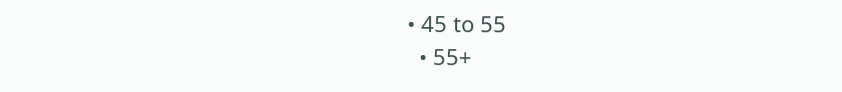• 45 to 55
  • 55+